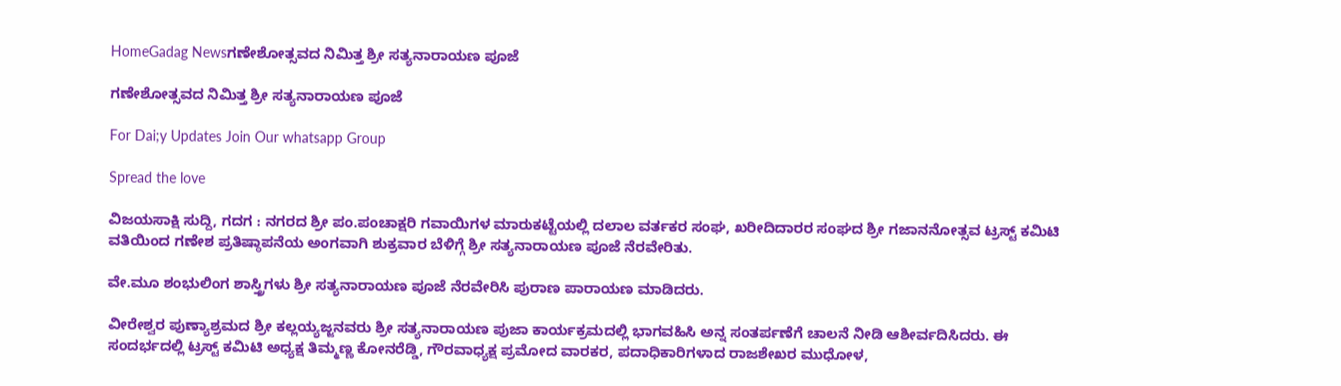HomeGadag Newsಗಣೇಶೋತ್ಸವದ ನಿಮಿತ್ತ ಶ್ರೀ ಸತ್ಯನಾರಾಯಣ ಪೂಜೆ

ಗಣೇಶೋತ್ಸವದ ನಿಮಿತ್ತ ಶ್ರೀ ಸತ್ಯನಾರಾಯಣ ಪೂಜೆ

For Dai;y Updates Join Our whatsapp Group

Spread the love

ವಿಜಯಸಾಕ್ಷಿ ಸುದ್ದಿ, ಗದಗ : ನಗರದ ಶ್ರೀ ಪಂ.ಪಂಚಾಕ್ಷರಿ ಗವಾಯಿಗಳ ಮಾರುಕಟ್ಟೆಯಲ್ಲಿ ದಲಾಲ ವರ್ತಕರ ಸಂಘ, ಖರೀದಿದಾರರ ಸಂಘದ ಶ್ರೀ ಗಜಾನನೋತ್ಸವ ಟ್ರಸ್ಟ್ ಕಮಿಟಿ ವತಿಯಿಂದ ಗಣೇಶ ಪ್ರತಿಷ್ಠಾಪನೆಯ ಅಂಗವಾಗಿ ಶುಕ್ರವಾರ ಬೆಳಿಗ್ಗೆ ಶ್ರೀ ಸತ್ಯನಾರಾಯಣ ಪೂಜೆ ನೆರವೇರಿತು.

ವೇ.ಮೂ ಶಂಭುಲಿಂಗ ಶಾಸ್ತ್ರಿಗಳು ಶ್ರೀ ಸತ್ಯನಾರಾಯಣ ಪೂಜೆ ನೆರವೇರಿಸಿ ಪುರಾಣ ಪಾರಾಯಣ ಮಾಡಿದರು.

ವೀರೇಶ್ವರ ಪುಣ್ಯಾಶ್ರಮದ ಶ್ರೀ ಕಲ್ಲಯ್ಯಜ್ಜನವರು ಶ್ರೀ ಸತ್ಯನಾರಾಯಣ ಪುಜಾ ಕಾರ್ಯಕ್ರಮದಲ್ಲಿ ಭಾಗವಹಿಸಿ ಅನ್ನ ಸಂತರ್ಪಣೆಗೆ ಚಾಲನೆ ನೀಡಿ ಆಶೀರ್ವದಿಸಿದರು. ಈ ಸಂದರ್ಭದಲ್ಲಿ ಟ್ರಸ್ಟ್ ಕಮಿಟಿ ಅಧ್ಯಕ್ಷ ತಿಮ್ಮಣ್ಣ ಕೋನರೆಡ್ಡಿ, ಗೌರವಾಧ್ಯಕ್ಷ ಪ್ರಮೋದ ವಾರಕರ, ಪದಾಧಿಕಾರಿಗಳಾದ ರಾಜಶೇಖರ ಮುಧೋಳ,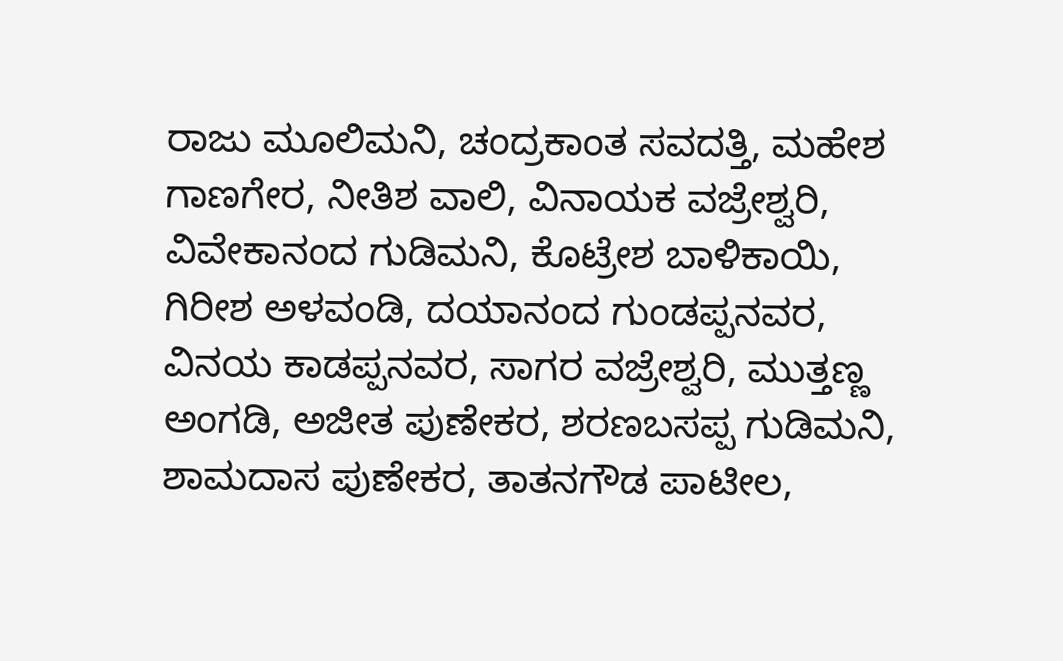ರಾಜು ಮೂಲಿಮನಿ, ಚಂದ್ರಕಾಂತ ಸವದತ್ತಿ, ಮಹೇಶ ಗಾಣಗೇರ, ನೀತಿಶ ವಾಲಿ, ವಿನಾಯಕ ವಜ್ರೇಶ್ವರಿ, ವಿವೇಕಾನಂದ ಗುಡಿಮನಿ, ಕೊಟ್ರೇಶ ಬಾಳಿಕಾಯಿ, ಗಿರೀಶ ಅಳವಂಡಿ, ದಯಾನಂದ ಗುಂಡಪ್ಪನವರ, ವಿನಯ ಕಾಡಪ್ಪನವರ, ಸಾಗರ ವಜ್ರೇಶ್ವರಿ, ಮುತ್ತಣ್ಣ ಅಂಗಡಿ, ಅಜೀತ ಪುಣೇಕರ, ಶರಣಬಸಪ್ಪ ಗುಡಿಮನಿ, ಶಾಮದಾಸ ಪುಣೇಕರ, ತಾತನಗೌಡ ಪಾಟೀಲ,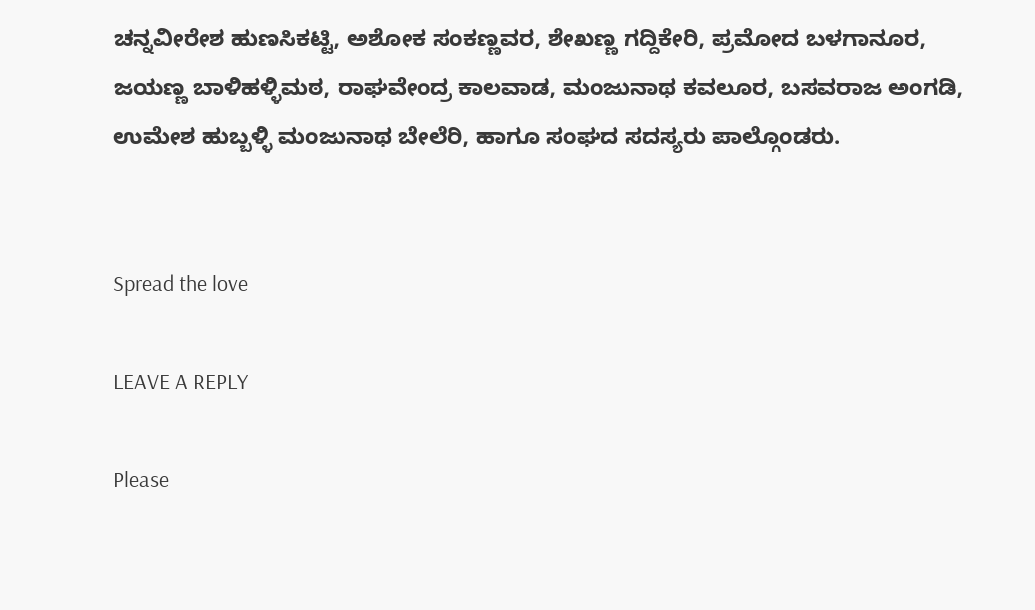ಚನ್ನವೀರೇಶ ಹುಣಸಿಕಟ್ಟಿ, ಅಶೋಕ ಸಂಕಣ್ಣವರ, ಶೇಖಣ್ಣ ಗದ್ದಿಕೇರಿ, ಪ್ರಮೋದ ಬಳಗಾನೂರ, ಜಯಣ್ಣ ಬಾಳಿಹಳ್ಳಿಮಠ, ರಾಘವೇಂದ್ರ ಕಾಲವಾಡ, ಮಂಜುನಾಥ ಕವಲೂರ, ಬಸವರಾಜ ಅಂಗಡಿ, ಉಮೇಶ ಹುಬ್ಬಳ್ಳಿ ಮಂಜುನಾಥ ಬೇಲೆರಿ, ಹಾಗೂ ಸಂಘದ ಸದಸ್ಯರು ಪಾಲ್ಗೊಂಡರು.


Spread the love

LEAVE A REPLY

Please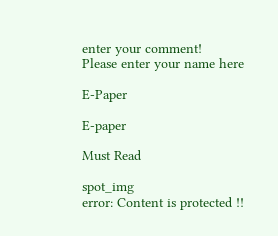enter your comment!
Please enter your name here

E-Paper

E-paper

Must Read

spot_img
error: Content is protected !!